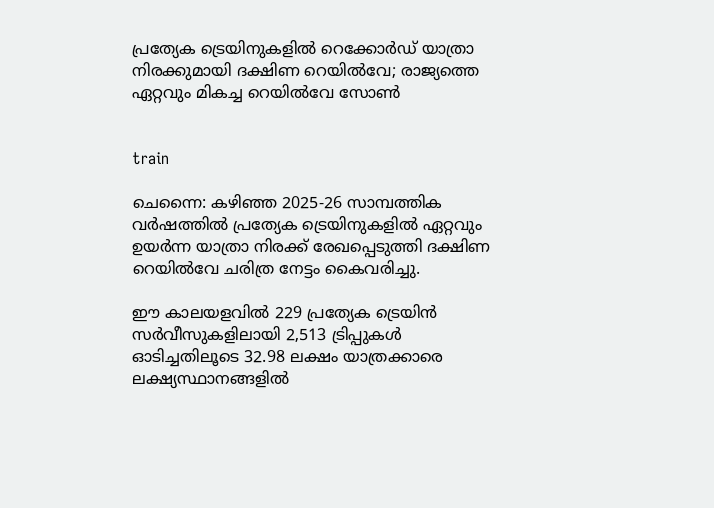പ്രത്യേക ട്രെയിനുകളിൽ റെക്കോർഡ് യാത്രാ നിരക്കുമായി ദക്ഷിണ റെയിൽവേ; രാജ്യത്തെ ഏറ്റവും മികച്ച റെയിൽവേ സോൺ


train

ചെന്നൈ: കഴിഞ്ഞ 2025-26 സാമ്പത്തിക വര്‍ഷത്തില്‍ പ്രത്യേക ട്രെയിനുകളില്‍ ഏറ്റവും ഉയര്‍ന്ന യാത്രാ നിരക്ക് രേഖപ്പെടുത്തി ദക്ഷിണ റെയില്‍വേ ചരിത്ര നേട്ടം കൈവരിച്ചു.

ഈ കാലയളവില്‍ 229 പ്രത്യേക ട്രെയിന്‍ സര്‍വീസുകളിലായി 2,513 ട്രിപ്പുകള്‍ ഓടിച്ചതിലൂടെ 32.98 ലക്ഷം യാത്രക്കാരെ ലക്ഷ്യസ്ഥാനങ്ങളില്‍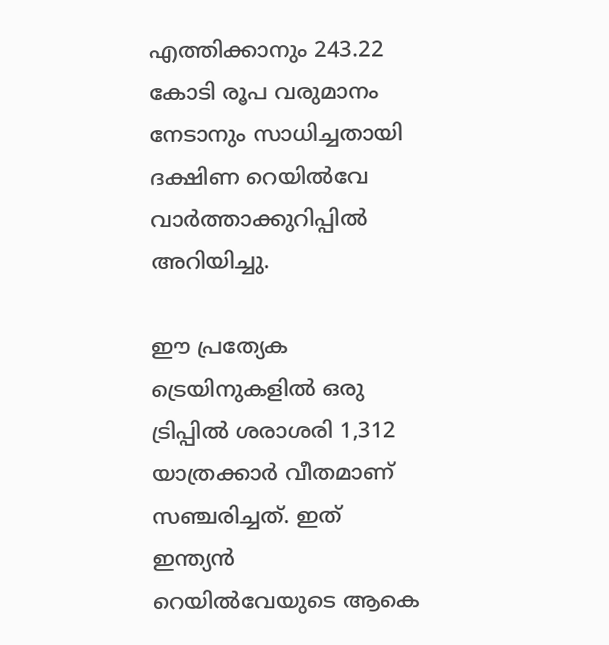എത്തിക്കാനും 243.22 കോടി രൂപ വരുമാനം നേടാനും സാധിച്ചതായി ദക്ഷിണ റെയില്‍വേ വാര്‍ത്താക്കുറിപ്പില്‍ അറിയിച്ചു.

ഈ പ്രത്യേക ട്രെയിനുകളില്‍ ഒരു ട്രിപ്പില്‍ ശരാശരി 1,312 യാത്രക്കാര്‍ വീതമാണ് സഞ്ചരിച്ചത്. ഇത് ഇന്ത്യന്‍ റെയില്‍വേയുടെ ആകെ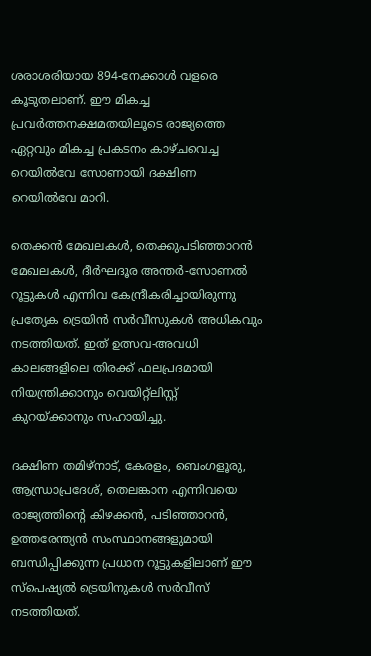ശരാശരിയായ 894-നേക്കാള്‍ വളരെ കൂടുതലാണ്. ഈ മികച്ച പ്രവര്‍ത്തനക്ഷമതയിലൂടെ രാജ്യത്തെ ഏറ്റവും മികച്ച പ്രകടനം കാഴ്ചവെച്ച റെയില്‍വേ സോണായി ദക്ഷിണ റെയില്‍വേ മാറി.

തെക്കന്‍ മേഖലകള്‍, തെക്കുപടിഞ്ഞാറന്‍ മേഖലകള്‍, ദീര്‍ഘദൂര അന്തര്‍-സോണല്‍ റൂട്ടുകള്‍ എന്നിവ കേന്ദ്രീകരിച്ചായിരുന്നു പ്രത്യേക ട്രെയിന്‍ സര്‍വീസുകള്‍ അധികവും നടത്തിയത്. ഇത് ഉത്സവ-അവധി കാലങ്ങളിലെ തിരക്ക് ഫലപ്രദമായി നിയന്ത്രിക്കാനും വെയിറ്റ്ലിസ്റ്റ് കുറയ്ക്കാനും സഹായിച്ചു.

ദക്ഷിണ തമിഴ്നാട്, കേരളം, ബെംഗളൂരു, ആന്ധ്രാപ്രദേശ്, തെലങ്കാന എന്നിവയെ രാജ്യത്തിന്റെ കിഴക്കന്‍, പടിഞ്ഞാറന്‍, ഉത്തരേന്ത്യന്‍ സംസ്ഥാനങ്ങളുമായി ബന്ധിപ്പിക്കുന്ന പ്രധാന റൂട്ടുകളിലാണ് ഈ സ്‌പെഷ്യല്‍ ട്രെയിനുകള്‍ സര്‍വീസ് നടത്തിയത്.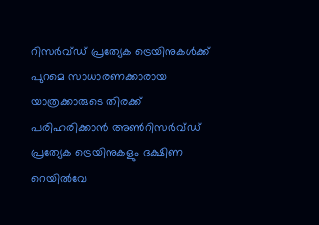റിസര്‍വ്ഡ് പ്രത്യേക ട്രെയിനുകള്‍ക്ക് പുറമെ സാധാരണക്കാരായ യാത്രക്കാരുടെ തിരക്ക് പരിഹരിക്കാന്‍ അണ്‍റിസര്‍വ്ഡ് പ്രത്യേക ട്രെയിനുകളും ദക്ഷിണ റെയില്‍വേ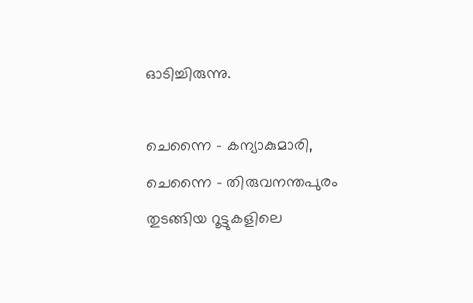ഓടിച്ചിരുന്നു.

ചെന്നൈ - കന്യാകുമാരി, ചെന്നൈ - തിരുവനന്തപുരം തുടങ്ങിയ റൂട്ടുകളിലെ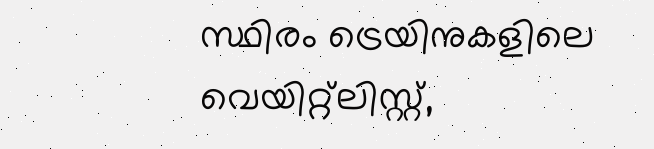സ്ഥിരം ട്രെയിനുകളിലെ വെയിറ്റ്ലിസ്റ്റ്,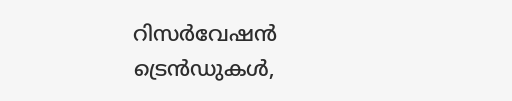റിസര്‍വേഷന്‍ ട്രെന്‍ഡുകള്‍,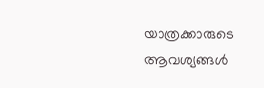യാത്രക്കാരുടെ ആവശ്യങ്ങള്‍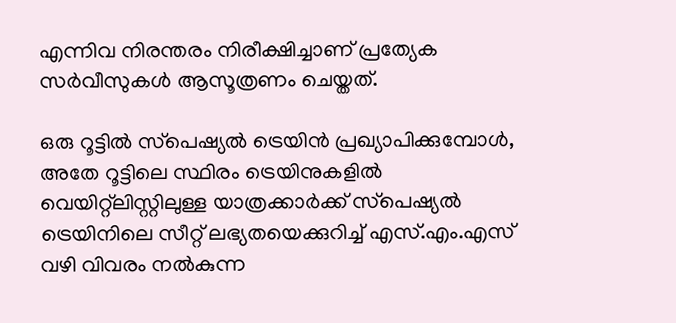എന്നിവ നിരന്തരം നിരീക്ഷിച്ചാണ് പ്രത്യേക സര്‍വീസുകള്‍ ആസൂത്രണം ചെയ്തത്.

ഒരു റൂട്ടില്‍ സ്‌പെഷ്യല്‍ ട്രെയിന്‍ പ്രഖ്യാപിക്കുമ്പോള്‍, അതേ റൂട്ടിലെ സ്ഥിരം ട്രെയിനുകളില്‍ വെയിറ്റ്ലിസ്റ്റിലുള്ള യാത്രക്കാര്‍ക്ക് സ്‌പെഷ്യല്‍ ട്രെയിനിലെ സീറ്റ് ലഭ്യതയെക്കുറിച്ച് എസ്.എം.എസ് വഴി വിവരം നല്‍കുന്ന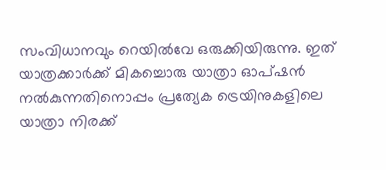സംവിധാനവും റെയില്‍വേ ഒരുക്കിയിരുന്നു. ഇത് യാത്രക്കാര്‍ക്ക് മികച്ചൊരു യാത്രാ ഓപ്ഷന്‍ നല്‍കുന്നതിനൊപ്പം പ്രത്യേക ട്രെയിനുകളിലെ യാത്രാ നിരക്ക്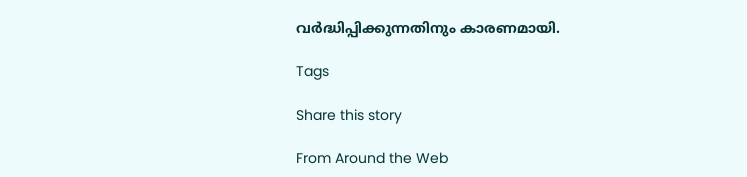വര്‍ദ്ധിപ്പിക്കുന്നതിനും കാരണമായി.

Tags

Share this story

From Around the Web